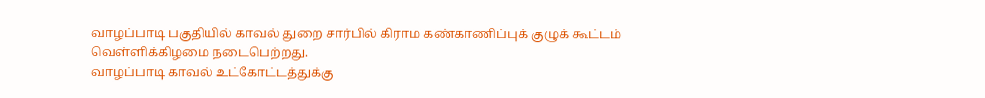வாழப்பாடி பகுதியில் காவல் துறை சார்பில் கிராம கண்காணிப்புக் குழுக் கூட்டம் வெள்ளிக்கிழமை நடைபெற்றது.
வாழப்பாடி காவல் உட்கோட்டத்துக்கு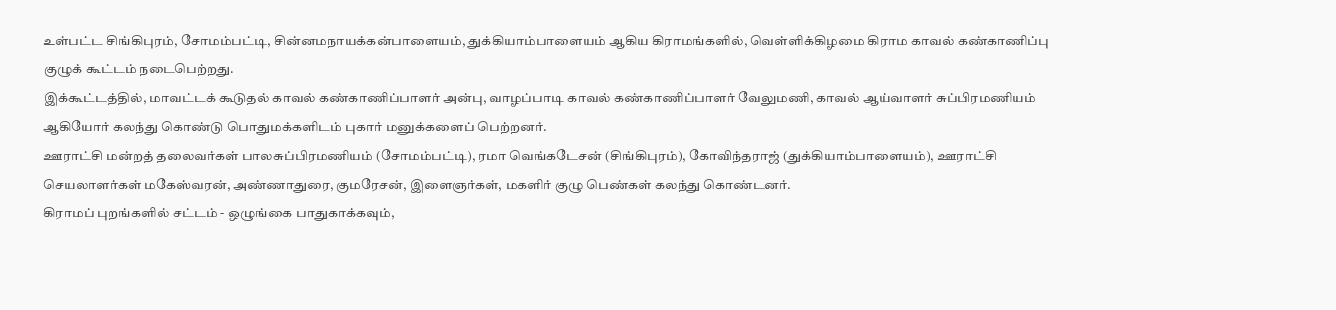உள்பட்ட சிங்கிபுரம், சோமம்பட்டி, சின்னமநாயக்கன்பாளையம், துக்கியாம்பாளையம் ஆகிய கிராமங்களில், வெள்ளிக்கிழமை கிராம காவல் கண்காணிப்பு குழுக் கூட்டம் நடைபெற்றது.
இக்கூட்டத்தில், மாவட்டக் கூடுதல் காவல் கண்காணிப்பாளர் அன்பு, வாழப்பாடி காவல் கண்காணிப்பாளர் வேலுமணி, காவல் ஆய்வாளர் சுப்பிரமணியம் ஆகியோர் கலந்து கொண்டு பொதுமக்களிடம் புகார் மனுக்களைப் பெற்றனர்.
ஊராட்சி மன்றத் தலைவர்கள் பாலசுப்பிரமணியம் (சோமம்பட்டி), ரமா வெங்கடேசன் (சிங்கிபுரம்), கோவிந்தராஜ் (துக்கியாம்பாளையம்), ஊராட்சி செயலாளர்கள் மகேஸ்வரன், அண்ணாதுரை, குமரேசன், இளைஞர்கள், மகளிர் குழு பெண்கள் கலந்து கொண்டனர்.
கிராமப் புறங்களில் சட்டம் - ஒழுங்கை பாதுகாக்கவும்,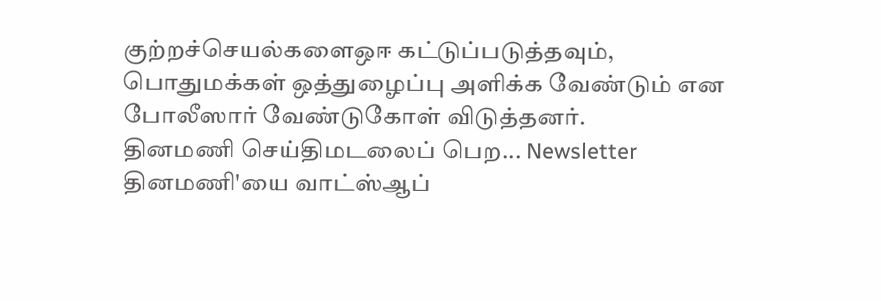குற்றச்செயல்களைஒஈ கட்டுப்படுத்தவும், பொதுமக்கள் ஒத்துழைப்பு அளிக்க வேண்டும் என போலீஸார் வேண்டுகோள் விடுத்தனர்.
தினமணி செய்திமடலைப் பெற... Newsletter
தினமணி'யை வாட்ஸ்ஆப்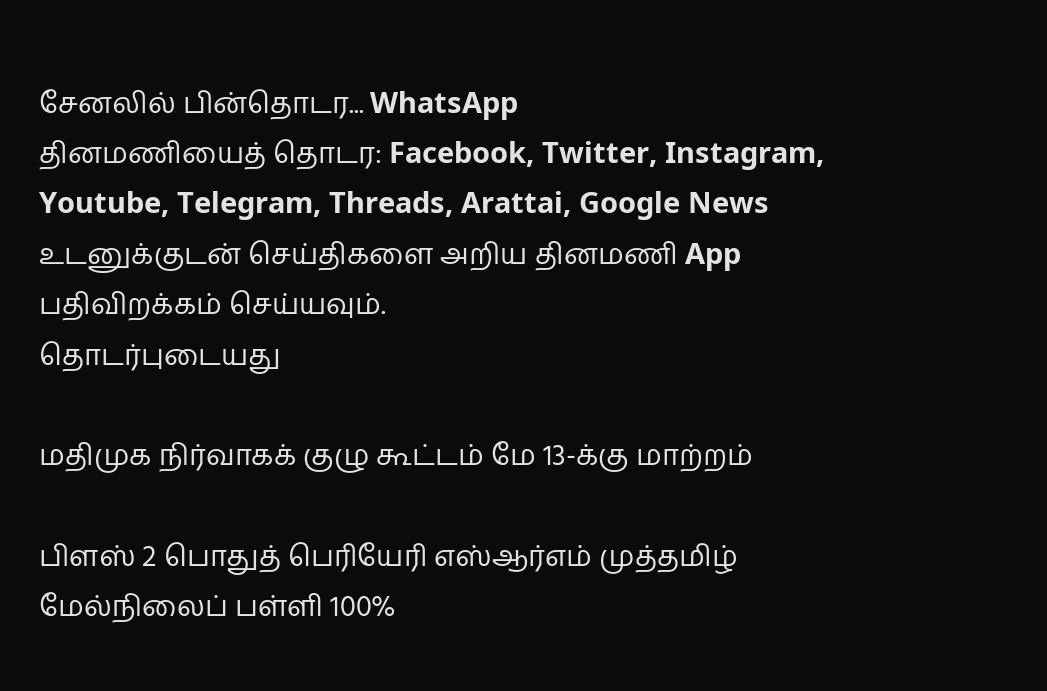சேனலில் பின்தொடர... WhatsApp
தினமணியைத் தொடர: Facebook, Twitter, Instagram, Youtube, Telegram, Threads, Arattai, Google News
உடனுக்குடன் செய்திகளை அறிய தினமணி App பதிவிறக்கம் செய்யவும்.
தொடர்புடையது

மதிமுக நிர்வாகக் குழு கூட்டம் மே 13-க்கு மாற்றம்

பிளஸ் 2 பொதுத் பெரியேரி எஸ்ஆர்எம் முத்தமிழ் மேல்நிலைப் பள்ளி 100%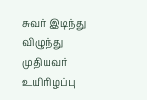சுவர் இடிந்து விழுந்து முதியவர் உயிரிழப்பு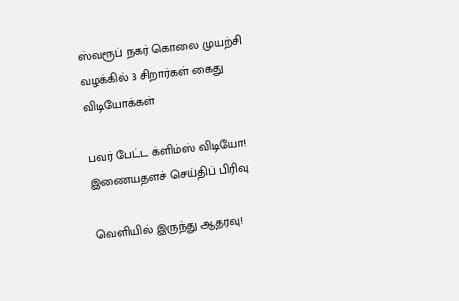ஸ்வரூப் நகர் கொலை முயற்சி வழக்கில் 3 சிறார்கள் கைது
விடியோக்கள்

பவர் பேட்ட க்ளிம்ஸ் விடியோ!
இணையதளச் செய்திப் பிரிவு

வெளியில் இருந்து ஆதரவு!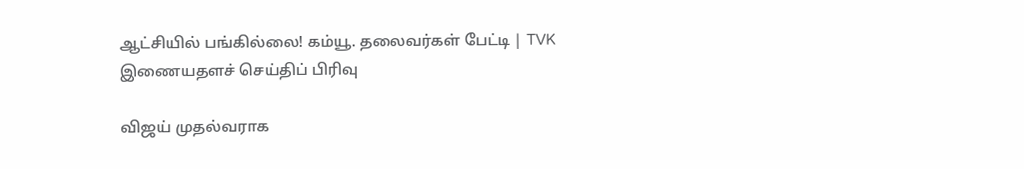ஆட்சியில் பங்கில்லை! கம்யூ. தலைவர்கள் பேட்டி | TVK
இணையதளச் செய்திப் பிரிவு

விஜய் முதல்வராக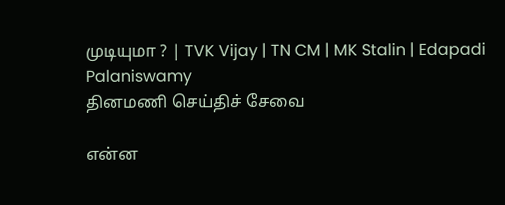முடியுமா ? | TVK Vijay | TN CM | MK Stalin | Edapadi Palaniswamy
தினமணி செய்திச் சேவை

என்ன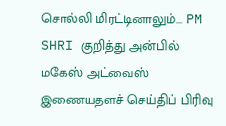சொல்லி மிரட்டினாலும்... PM SHRI குறித்து அன்பில் மகேஸ் அட்வைஸ்
இணையதளச் செய்திப் பிரிவு